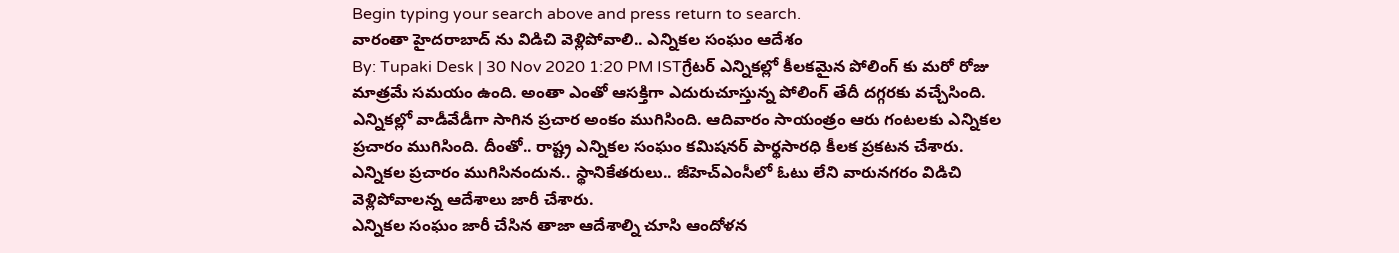Begin typing your search above and press return to search.
వారంతా హైదరాబాద్ ను విడిచి వెళ్లిపోవాలి.. ఎన్నికల సంఘం ఆదేశం
By: Tupaki Desk | 30 Nov 2020 1:20 PM ISTగ్రేటర్ ఎన్నికల్లో కీలకమైన పోలింగ్ కు మరో రోజు మాత్రమే సమయం ఉంది. అంతా ఎంతో ఆసక్తిగా ఎదురుచూస్తున్న పోలింగ్ తేదీ దగ్గరకు వచ్చేసింది. ఎన్నికల్లో వాడీవేడీగా సాగిన ప్రచార అంకం ముగిసింది. ఆదివారం సాయంత్రం ఆరు గంటలకు ఎన్నికల ప్రచారం ముగిసింది. దీంతో.. రాష్ట్ర ఎన్నికల సంఘం కమిషనర్ పార్థసారధి కీలక ప్రకటన చేశారు. ఎన్నికల ప్రచారం ముగిసినందున.. స్థానికేతరులు.. జీహెచ్ఎంసీలో ఓటు లేని వారునగరం విడిచి వెళ్లిపోవాలన్న ఆదేశాలు జారీ చేశారు.
ఎన్నికల సంఘం జారీ చేసిన తాజా ఆదేశాల్ని చూసి ఆందోళన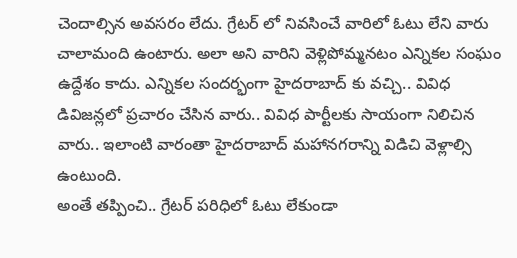చెందాల్సిన అవసరం లేదు. గ్రేటర్ లో నివసించే వారిలో ఓటు లేని వారు చాలామంది ఉంటారు. అలా అని వారిని వెళ్లిపోమ్మనటం ఎన్నికల సంఘం ఉద్దేశం కాదు. ఎన్నికల సందర్భంగా హైదరాబాద్ కు వచ్చి.. వివిధ డివిజన్లలో ప్రచారం చేసిన వారు.. వివిధ పార్టీలకు సాయంగా నిలిచిన వారు.. ఇలాంటి వారంతా హైదరాబాద్ మహానగరాన్ని విడిచి వెళ్లాల్సి ఉంటుంది.
అంతే తప్పించి.. గ్రేటర్ పరిధిలో ఓటు లేకుండా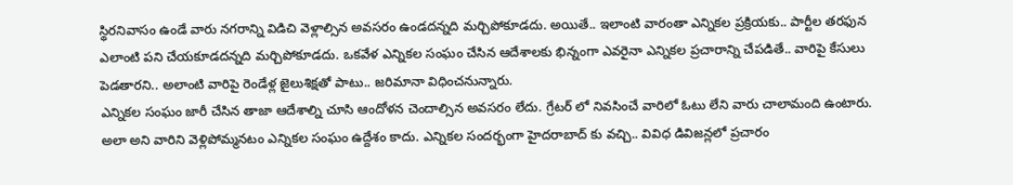స్థిరనివాసం ఉండే వారు నగరాన్ని విడిచి వెళ్లాల్సిన అవసరం ఉండదన్నది మర్చిపోకూడదు. అయితే.. ఇలాంటి వారంతా ఎన్నికల ప్రక్రియకు.. పార్టీల తరఫున ఎలాంటి పని చేయకూడదన్నది మర్చిపోకూడదు. ఒకవేళ ఎన్నికల సంఘం చేసిన ఆదేశాలకు భిన్నంగా ఎవరైనా ఎన్నికల ప్రచారాన్ని చేపడితే.. వారిపై కేసులు పెడతారని.. అలాంటి వారిపై రెండేళ్ల జైలుశిక్షతో పాటు.. జరిమానా విధించనున్నారు.
ఎన్నికల సంఘం జారీ చేసిన తాజా ఆదేశాల్ని చూసి ఆందోళన చెందాల్సిన అవసరం లేదు. గ్రేటర్ లో నివసించే వారిలో ఓటు లేని వారు చాలామంది ఉంటారు. అలా అని వారిని వెళ్లిపోమ్మనటం ఎన్నికల సంఘం ఉద్దేశం కాదు. ఎన్నికల సందర్భంగా హైదరాబాద్ కు వచ్చి.. వివిధ డివిజన్లలో ప్రచారం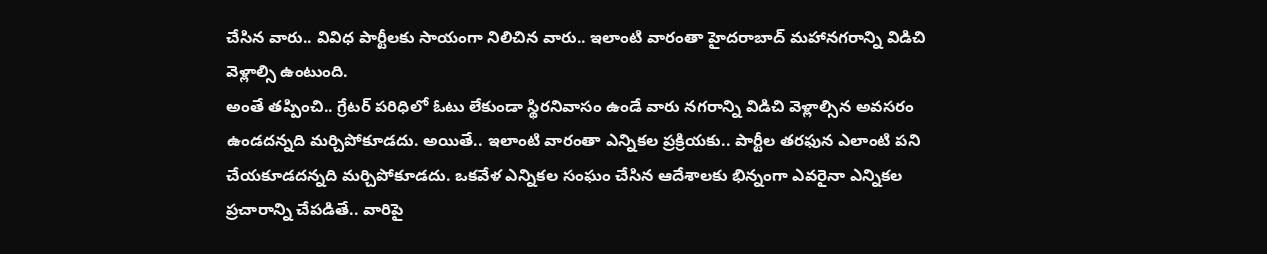చేసిన వారు.. వివిధ పార్టీలకు సాయంగా నిలిచిన వారు.. ఇలాంటి వారంతా హైదరాబాద్ మహానగరాన్ని విడిచి వెళ్లాల్సి ఉంటుంది.
అంతే తప్పించి.. గ్రేటర్ పరిధిలో ఓటు లేకుండా స్థిరనివాసం ఉండే వారు నగరాన్ని విడిచి వెళ్లాల్సిన అవసరం ఉండదన్నది మర్చిపోకూడదు. అయితే.. ఇలాంటి వారంతా ఎన్నికల ప్రక్రియకు.. పార్టీల తరఫున ఎలాంటి పని చేయకూడదన్నది మర్చిపోకూడదు. ఒకవేళ ఎన్నికల సంఘం చేసిన ఆదేశాలకు భిన్నంగా ఎవరైనా ఎన్నికల ప్రచారాన్ని చేపడితే.. వారిపై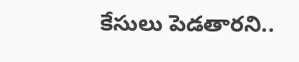కేసులు పెడతారని..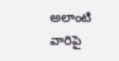అలాంటి వారిపై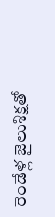రెండేళ్ల జైలుశిక్షతో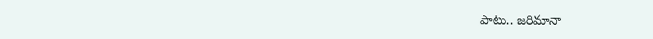పాటు.. జరిమానా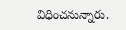విధించనున్నారు.